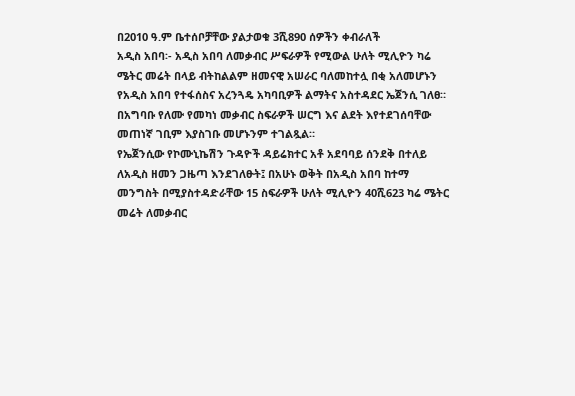በ2010 ዓ.ም ቤተሰቦቻቸው ያልታወቁ 3ሺ890 ሰዎችን ቀብራለች
አዲስ አበባ፡- አዲስ አበባ ለመቃብር ሥፍራዎች የሚውል ሁለት ሚሊዮን ካሬ ሜትር መሬት በላይ ብትከልልም ዘመናዊ አሠራር ባለመከተሏ በቂ አለመሆኑን የአዲስ አበባ የተፋሰስና አረንጓዴ አካባቢዎች ልማትና አስተዳደር ኤጀንሲ ገለፀ። በአግባቡ የለሙ የመካነ መቃብር ስፍራዎች ሠርግ እና ልደት እየተደገሰባቸው መጠነኛ ገቢም እያስገቡ መሆኑንም ተገልጿል።
የኤጀንሲው የኮሙኒኬሽን ጉዳዮች ዳይሬክተር አቶ አደባባይ ሰንደቅ በተለይ ለአዲስ ዘመን ጋዜጣ እንደገለፁት፤ በአሁኑ ወቅት በአዲስ አበባ ከተማ መንግስት በሚያስተዳድራቸው 15 ስፍራዎች ሁለት ሚሊዮን 40ሺ623 ካሬ ሜትር መሬት ለመቃብር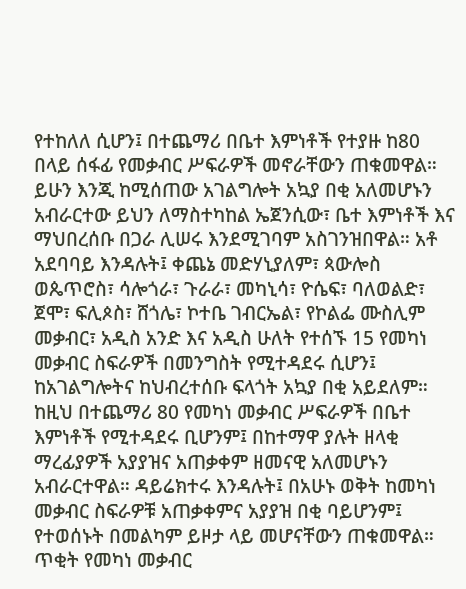የተከለለ ሲሆን፤ በተጨማሪ በቤተ እምነቶች የተያዙ ከ80 በላይ ሰፋፊ የመቃብር ሥፍራዎች መኖራቸውን ጠቁመዋል።
ይሁን እንጂ ከሚሰጠው አገልግሎት አኳያ በቂ አለመሆኑን አብራርተው ይህን ለማስተካከል ኤጀንሲው፣ ቤተ እምነቶች እና ማህበረሰቡ በጋራ ሊሠሩ እንደሚገባም አስገንዝበዋል። አቶ አደባባይ እንዳሉት፤ ቀጨኔ መድሃኒያለም፣ ጳውሎስ ወጴጥሮስ፣ ሳሎጎራ፣ ጉራራ፣ መካኒሳ፣ ዮሴፍ፣ ባለወልድ፣ ጀሞ፣ ፍሊጶስ፣ ሸጎሌ፣ ኮተቤ ገብርኤል፣ የኮልፌ ሙስሊም መቃብር፣ አዲስ አንድ እና አዲስ ሁለት የተሰኙ 15 የመካነ መቃብር ስፍራዎች በመንግስት የሚተዳደሩ ሲሆን፤ ከአገልግሎትና ከህብረተሰቡ ፍላጎት አኳያ በቂ አይደለም። ከዚህ በተጨማሪ 80 የመካነ መቃብር ሥፍራዎች በቤተ እምነቶች የሚተዳደሩ ቢሆንም፤ በከተማዋ ያሉት ዘላቂ ማረፊያዎች አያያዝና አጠቃቀም ዘመናዊ አለመሆኑን አብራርተዋል። ዳይሬክተሩ እንዳሉት፤ በአሁኑ ወቅት ከመካነ መቃብር ስፍራዎቹ አጠቃቀምና አያያዝ በቂ ባይሆንም፤ የተወሰኑት በመልካም ይዞታ ላይ መሆናቸውን ጠቁመዋል። ጥቂት የመካነ መቃብር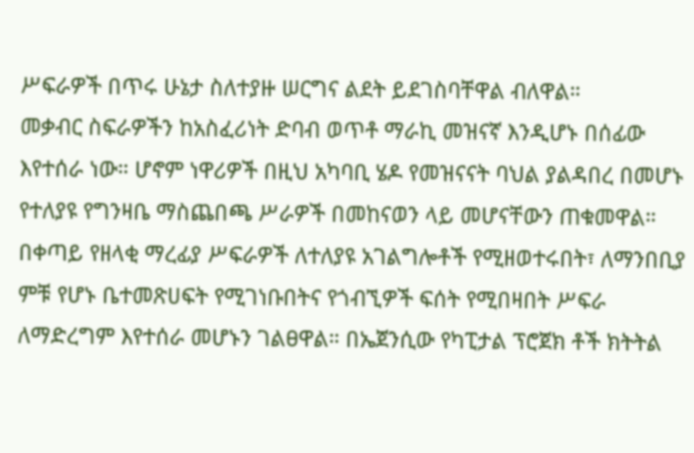ሥፍራዎች በጥሩ ሁኔታ ስለተያዙ ሠርግና ልደት ይደገስባቸዋል ብለዋል።
መቃብር ስፍራዎችን ከአስፈሪነት ድባብ ወጥቶ ማራኪ መዝናኛ እንዲሆኑ በሰፊው እየተሰራ ነው። ሆኖም ነዋሪዎች በዚህ አካባቢ ሄዶ የመዝናናት ባህል ያልዳበረ በመሆኑ የተለያዩ የግንዛቤ ማስጨበጫ ሥራዎች በመከናወን ላይ መሆናቸውን ጠቁመዋል። በቀጣይ የዘላቂ ማረፊያ ሥፍራዎች ለተለያዩ አገልግሎቶች የሚዘወተሩበት፣ ለማንበቢያ ምቹ የሆኑ ቤተመጽሀፍት የሚገነቡበትና የጎብኚዎች ፍሰት የሚበዛበት ሥፍራ ለማድረግም እየተሰራ መሆኑን ገልፀዋል። በኤጀንሲው የካፒታል ፕሮጀክ ቶች ክትትል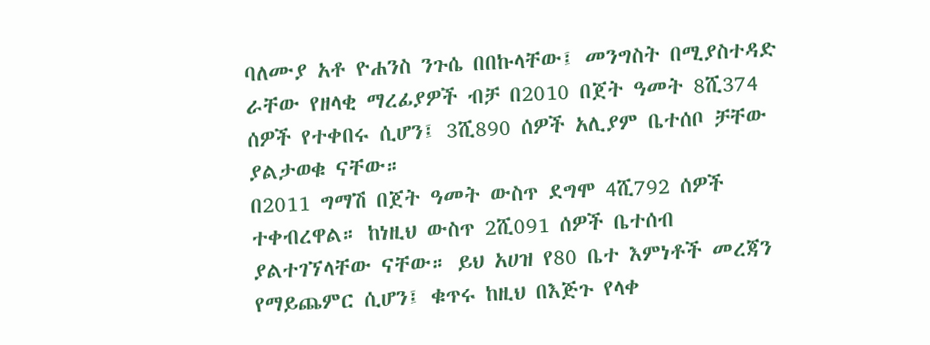ባለሙያ አቶ ዮሐንስ ንጉሴ በበኩላቸው፤ መንግስት በሚያስተዳድ ራቸው የዘላቂ ማረፊያዎች ብቻ በ2010 በጀት ዓመት 8ሺ374 ሰዎች የተቀበሩ ሲሆን፤ 3ሺ890 ሰዎች አሊያም ቤተሰቦ ቻቸው ያልታወቁ ናቸው።
በ2011 ግማሽ በጀት ዓመት ውስጥ ደግሞ 4ሺ792 ሰዎች ተቀብረዋል። ከነዚህ ውስጥ 2ሺ091 ሰዎች ቤተሰብ ያልተገኘላቸው ናቸው። ይህ አሀዝ የ80 ቤተ እምነቶች መረጃን የማይጨምር ሲሆን፤ ቁጥሩ ከዚህ በእጅጉ የላቀ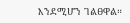እንደሚሆን ገልፀዋል።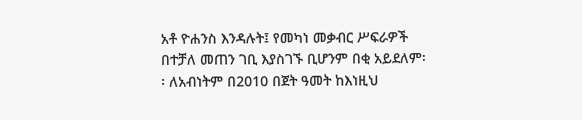አቶ ዮሐንስ እንዳሉት፤ የመካነ መቃብር ሥፍራዎች በተቻለ መጠን ገቢ እያስገኙ ቢሆንም በቂ አይደለም፡ ፡ ለአብነትም በ2010 በጀት ዓመት ከእነዚህ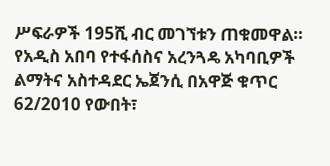ሥፍራዎች 195ሺ ብር መገኘቱን ጠቁመዋል። የአዲስ አበባ የተፋሰስና አረንጓዴ አካባቢዎች ልማትና አስተዳደር ኤጀንሲ በአዋጅ ቁጥር 62/2010 የውበት፣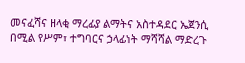መናፈሻና ዘላቂ ማረፊያ ልማትና አስተዳደር ኤጀንሲ በሚል የሥም፣ ተግባርና ኃላፊነት ማሻሻል ማድረጉ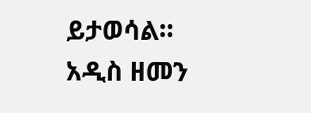ይታወሳል።
አዲስ ዘመን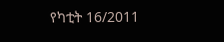የካቲት 16/2011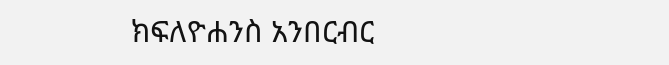ክፍለዮሐንስ አንበርብር